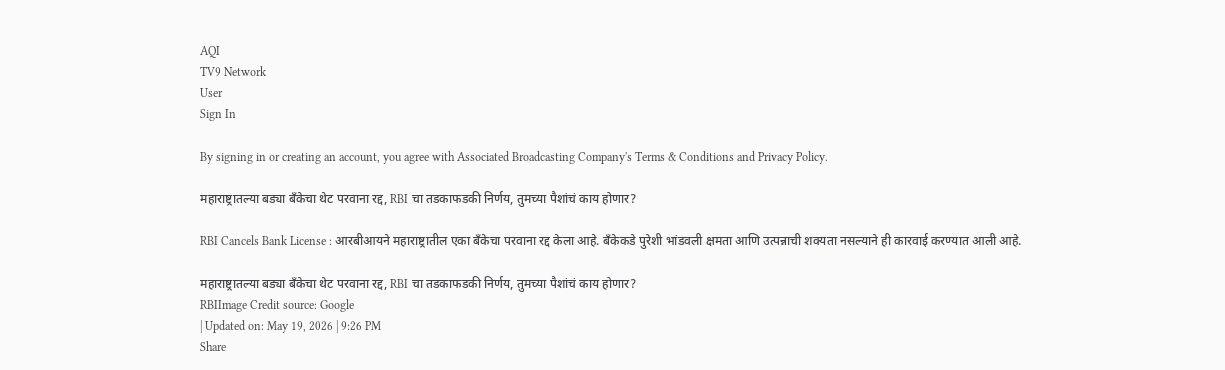AQI
TV9 Network
User
Sign In

By signing in or creating an account, you agree with Associated Broadcasting Company's Terms & Conditions and Privacy Policy.

महाराष्ट्रातल्या बड्या बँकेचा थेट परवाना रद्द, RBI चा तडकाफडकी निर्णय, तुमच्या पैशांचं काय होणार?

RBI Cancels Bank License : आरबीआयने महाराष्ट्रातील एका बँकेचा परवाना रद्द केला आहे. बँकेकडे पुरेशी भांडवली क्षमता आणि उत्पन्नाची शक्यता नसल्याने ही कारवाई करण्यात आली आहे.

महाराष्ट्रातल्या बड्या बँकेचा थेट परवाना रद्द, RBI चा तडकाफडकी निर्णय, तुमच्या पैशांचं काय होणार?
RBIImage Credit source: Google
| Updated on: May 19, 2026 | 9:26 PM
Share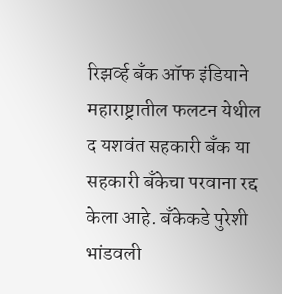रिझर्व्ह बँक ऑफ इंडियाने महाराष्ट्रातील फलटन येथील द यशवंत सहकारी बँक या सहकारी बँकेचा परवाना रद्द केला आहे. बँकेकडे पुरेशी भांडवली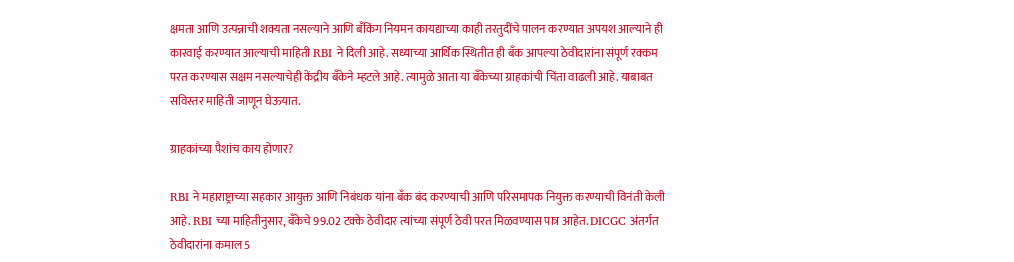क्षमता आणि उत्पन्नाची शक्यता नसल्याने आणि बँकिंग नियमन कायद्याच्या काही तरतुदींचे पालन करण्यात अपयश आल्याने ही कारवाई करण्यात आल्याची माहिती RBI ने दिली आहे. सध्याच्या आर्थिक स्थितीत ही बँक आपल्या ठेवीदारांना संपूर्ण रक्कम परत करण्यास सक्षम नसल्याचेही केंद्रीय बँकेने म्हटले आहे. त्यामुळे आता या बँकेच्या ग्राहकांची चिंता वाढली आहे. याबाबत सविस्तर माहिती जाणून घेऊयात.

ग्राहकांच्या पैशांच काय होणार?

RBI ने महाराष्ट्राच्या सहकार आयुक्त आणि निबंधक यांना बँक बंद करण्याची आणि परिसमापक नियुक्त करण्याची विनंती केली आहे. RBI च्या माहितीनुसार, बँकेचे 99.02 टक्के ठेवीदार त्यांच्या संपूर्ण ठेवी परत मिळवण्यास पात्र आहेत. DICGC अंतर्गत ठेवीदारांना कमाल 5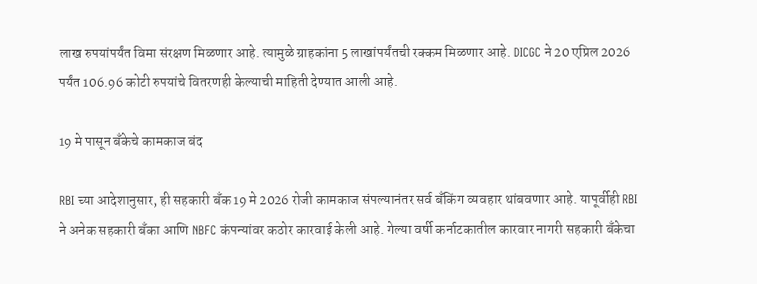लाख रुपयांपर्यंत विमा संरक्षण मिळणार आहे. त्यामुळे ग्राहकांना 5 लाखांपर्यंतची रक्कम मिळणार आहे. DICGC ने 20 एप्रिल 2026 पर्यंत 106.96 कोटी रुपयांचे वितरणही केल्याची माहिती देण्यात आली आहे.

19 मे पासून बँकेचे कामकाज बंद

RBI च्या आदेशानुसार, ही सहकारी बँक 19 मे 2026 रोजी कामकाज संपल्यानंतर सर्व बँकिंग व्यवहार थांबवणार आहे. यापूर्वीही RBI ने अनेक सहकारी बँका आणि NBFC कंपन्यांवर कठोर कारवाई केली आहे. गेल्या वर्षी कर्नाटकातील कारवार नागरी सहकारी बँकेचा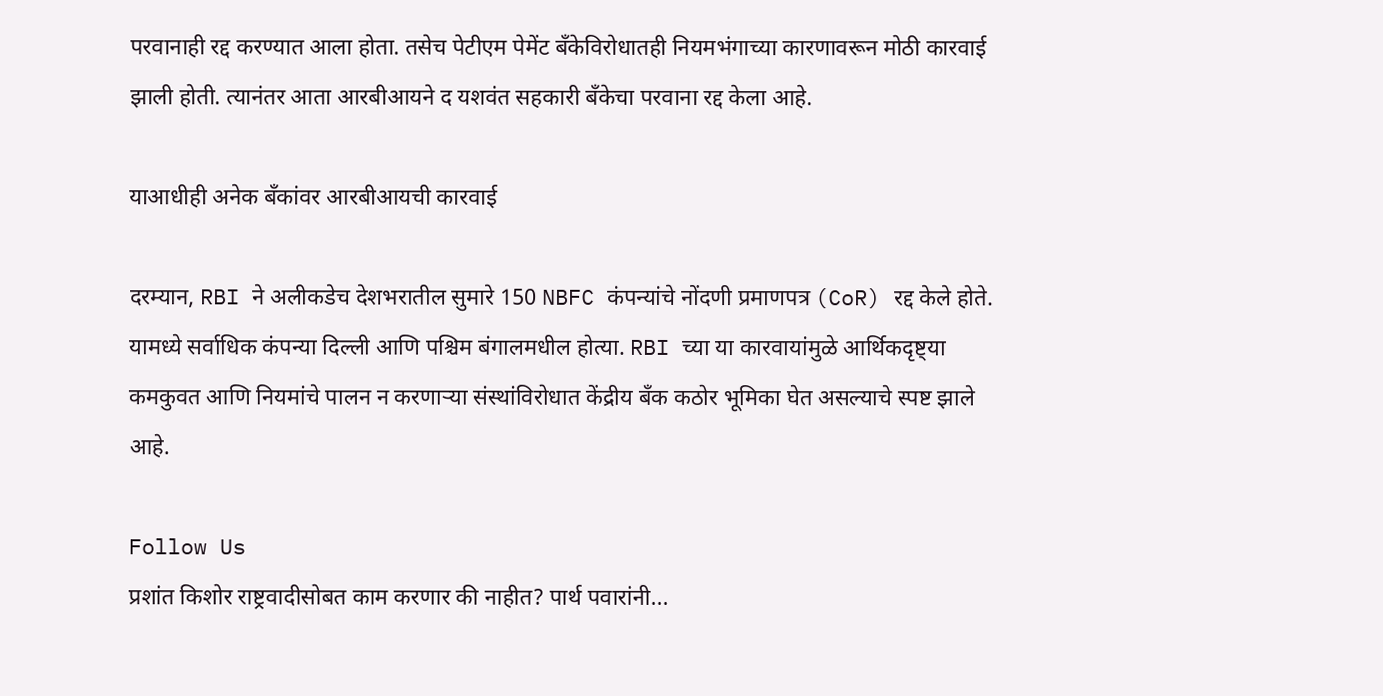परवानाही रद्द करण्यात आला होता. तसेच पेटीएम पेमेंट बँकेविरोधातही नियमभंगाच्या कारणावरून मोठी कारवाई झाली होती. त्यानंतर आता आरबीआयने द यशवंत सहकारी बँकेचा परवाना रद्द केला आहे.

याआधीही अनेक बँकांवर आरबीआयची कारवाई

दरम्यान, RBI ने अलीकडेच देशभरातील सुमारे 150 NBFC कंपन्यांचे नोंदणी प्रमाणपत्र (CoR) रद्द केले होते. यामध्ये सर्वाधिक कंपन्या दिल्ली आणि पश्चिम बंगालमधील होत्या. RBI च्या या कारवायांमुळे आर्थिकदृष्ट्या कमकुवत आणि नियमांचे पालन न करणाऱ्या संस्थांविरोधात केंद्रीय बँक कठोर भूमिका घेत असल्याचे स्पष्ट झाले आहे.

Follow Us
प्रशांत किशोर राष्ट्रवादीसोबत काम करणार की नाहीत? पार्थ पवारांनी...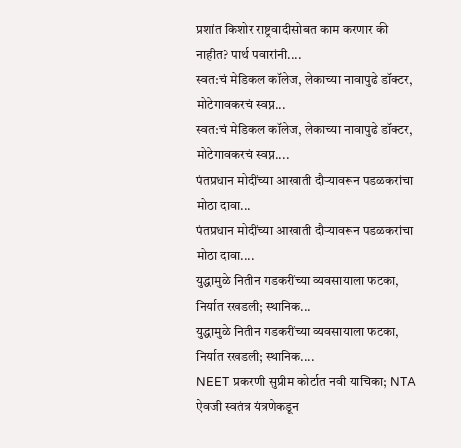प्रशांत किशोर राष्ट्रवादीसोबत काम करणार की नाहीत? पार्थ पवारांनी....
स्वत:चं मेडिकल कॉलेज, लेकाच्या नावापुढे डॉक्टर, मोटेगावकरचं स्वप्न...
स्वत:चं मेडिकल कॉलेज, लेकाच्या नावापुढे डॉक्टर, मोटेगावकरचं स्वप्न....
पंतप्रधान मोदींच्या आखाती दौऱ्यावरून पडळकरांचा मोठा दावा...
पंतप्रधान मोदींच्या आखाती दौऱ्यावरून पडळकरांचा मोठा दावा....
युद्धामुळे नितीन गडकरींच्या व्यवसायाला फटका, निर्यात रखडली; स्थानिक...
युद्धामुळे नितीन गडकरींच्या व्यवसायाला फटका, निर्यात रखडली; स्थानिक....
NEET प्रकरणी सुप्रीम कोर्टात नवी याचिका; NTA ऐवजी स्वतंत्र यंत्रणेकडून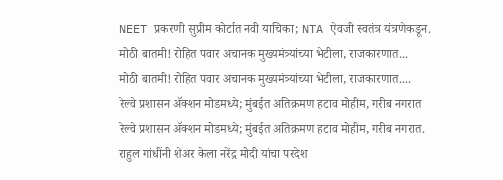NEET प्रकरणी सुप्रीम कोर्टात नवी याचिका; NTA ऐवजी स्वतंत्र यंत्रणेकडून.
मोठी बातमी! रोहित पवार अचानक मुख्यमंत्र्यांच्या भेटीला, राजकारणात...
मोठी बातमी! रोहित पवार अचानक मुख्यमंत्र्यांच्या भेटीला, राजकारणात....
रेल्वे प्रशासन ॲक्शन मोडमध्ये; मुंबईत अतिक्रमण हटाव मोहीम, गरीब नगरात
रेल्वे प्रशासन ॲक्शन मोडमध्ये; मुंबईत अतिक्रमण हटाव मोहीम, गरीब नगरात.
राहुल गांधींनी शेअर केला नरेंद्र मोदी यांचा परदेश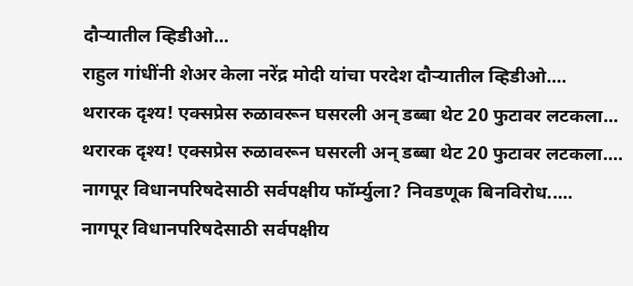दौऱ्यातील व्हिडीओ...
राहुल गांधींनी शेअर केला नरेंद्र मोदी यांचा परदेश दौऱ्यातील व्हिडीओ....
थरारक दृश्य! एक्सप्रेस रुळावरून घसरली अन् डब्बा थेट 20 फुटावर लटकला...
थरारक दृश्य! एक्सप्रेस रुळावरून घसरली अन् डब्बा थेट 20 फुटावर लटकला....
नागपूर विधानपरिषदेसाठी सर्वपक्षीय फॉर्म्युला? निवडणूक बिनविरोध.....
नागपूर विधानपरिषदेसाठी सर्वपक्षीय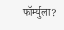फॉर्म्युला?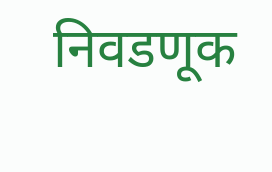निवडणूक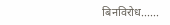बिनविरोध......